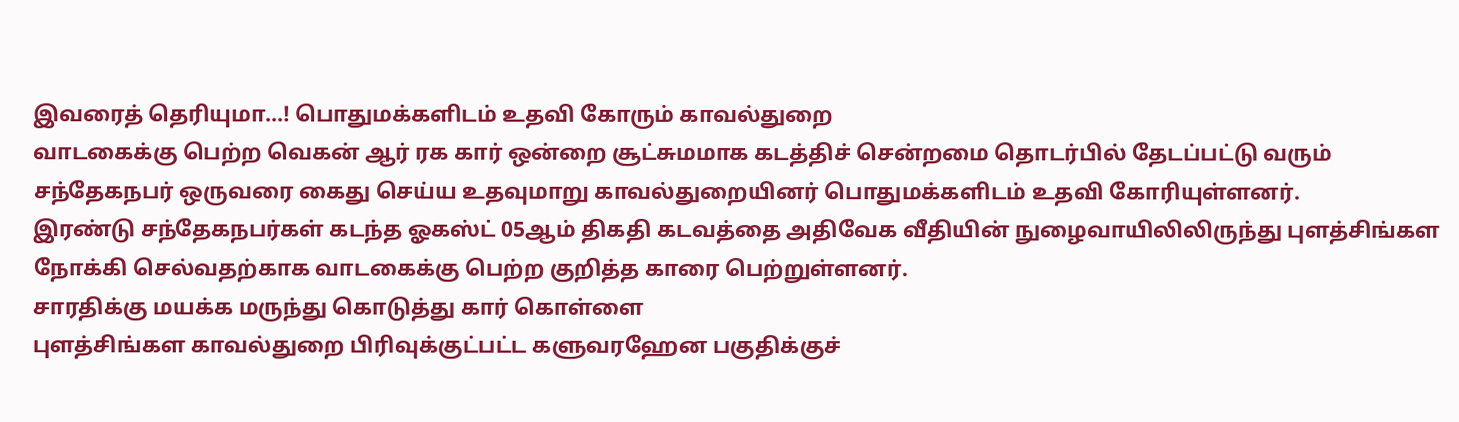இவரைத் தெரியுமா...! பொதுமக்களிடம் உதவி கோரும் காவல்துறை
வாடகைக்கு பெற்ற வெகன் ஆர் ரக கார் ஒன்றை சூட்சுமமாக கடத்திச் சென்றமை தொடர்பில் தேடப்பட்டு வரும் சந்தேகநபர் ஒருவரை கைது செய்ய உதவுமாறு காவல்துறையினர் பொதுமக்களிடம் உதவி கோரியுள்ளனர்.
இரண்டு சந்தேகநபர்கள் கடந்த ஓகஸ்ட் 05ஆம் திகதி கடவத்தை அதிவேக வீதியின் நுழைவாயிலிலிருந்து புளத்சிங்கள நோக்கி செல்வதற்காக வாடகைக்கு பெற்ற குறித்த காரை பெற்றுள்ளனர்.
சாரதிக்கு மயக்க மருந்து கொடுத்து கார் கொள்ளை
புளத்சிங்கள காவல்துறை பிரிவுக்குட்பட்ட களுவரஹேன பகுதிக்குச்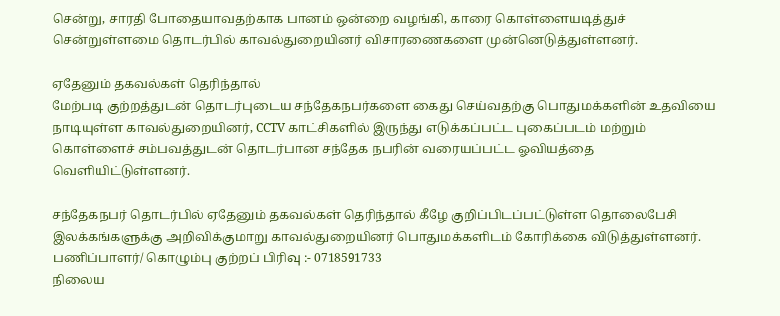சென்று, சாரதி போதையாவதற்காக பானம் ஒன்றை வழங்கி, காரை கொள்ளையடித்துச் சென்றுள்ளமை தொடர்பில் காவல்துறையினர் விசாரணைகளை முன்னெடுத்துள்ளனர்.

ஏதேனும் தகவல்கள் தெரிந்தால்
மேற்படி குற்றத்துடன் தொடர்புடைய சந்தேகநபர்களை கைது செய்வதற்கு பொதுமக்களின் உதவியை நாடியுள்ள காவல்துறையினர், CCTV காட்சிகளில் இருந்து எடுக்கப்பட்ட புகைப்படம் மற்றும் கொள்ளைச் சம்பவத்துடன் தொடர்பான சந்தேக நபரின் வரையப்பட்ட ஓவியத்தை வெளியிட்டுள்ளனர்.

சந்தேகநபர் தொடர்பில் ஏதேனும் தகவல்கள் தெரிந்தால் கீழே குறிப்பிடப்பட்டுள்ள தொலைபேசி இலக்கங்களுக்கு அறிவிக்குமாறு காவல்துறையினர் பொதுமக்களிடம் கோரிக்கை விடுத்துள்ளனர்.
பணிப்பாளர்/ கொழும்பு குற்றப் பிரிவு :- 0718591733
நிலைய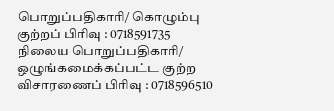பொறுப்பதிகாரி/ கொழும்பு குற்றப் பிரிவு : 0718591735
நிலைய பொறுப்பதிகாரி/ ஒழுங்கமைக்கப்பட்ட குற்ற விசாரணைப் பிரிவு : 0718596510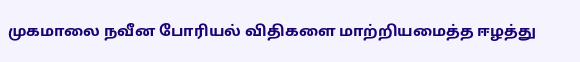முகமாலை நவீன போரியல் விதிகளை மாற்றியமைத்த ஈழத்து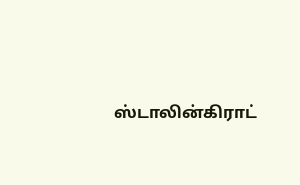ஸ்டாலின்கிராட்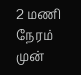2 மணி நேரம் முன்